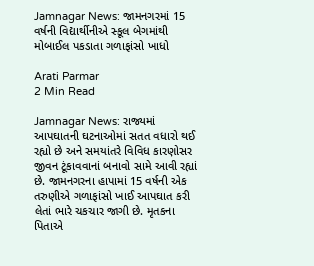Jamnagar News: જામનગરમાં 15 વર્ષની વિદ્યાર્થીનીએ સ્કૂલ બેગમાંથી મોબાઈલ પકડાતા ગળાફાંસો ખાધો

Arati Parmar
2 Min Read

Jamnagar News: રાજ્યમાં આપઘાતની ઘટનાઓમાં સતત વધારો થઈ રહ્યો છે અને સમયાંતરે વિવિધ કારણોસર જીવન ટૂંકાવવાનાં બનાવો સામે આવી રહ્યાં છે. જામનગરના હાપામાં 15 વર્ષની એક તરુણીએ ગળાફાંસો ખાઈ આપઘાત કરી લેતાં ભારે ચકચાર જાગી છે. મૃતકના પિતાએ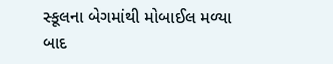સ્કૂલના બેગમાંથી મોબાઈલ મળ્યા બાદ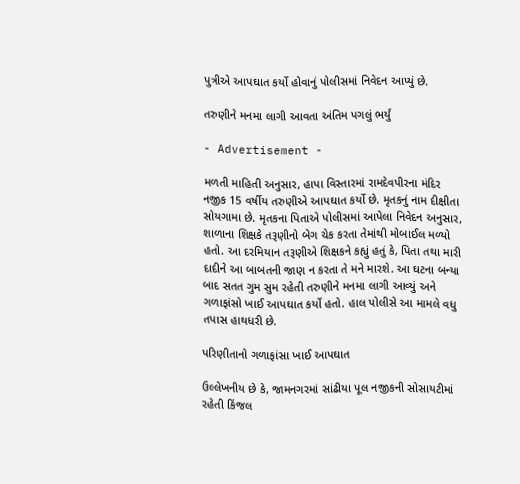પુત્રીએ આપઘાત કર્યો હોવાનું પોલીસમાં નિવેદન આપ્યું છે.

તરુણીને મનમા લાગી આવતા અંતિમ પગલું ભર્યું

- Advertisement -

મળતી માહિતી અનુસાર, હાપા વિસ્તારમાં રામદેવપીરના મંદિર નજીક 15 વર્ષીય તરુણીએ આપઘાત કર્યો છે. મૃતકનું નામ દીક્ષીતા સોયગામા છે. મૃતકના પિતાએ પોલીસમાં આપેલા નિવેદન અનુસાર, શાળાના શિક્ષકે તરૂણીનો બેગ ચેક કરતા તેમાંથી મોબાઈલ મળ્યો હતો. આ દરમિયાન તરૂણીએ શિક્ષકને કહ્યું હતું કે, પિતા તથા મારી દાદીને આ બાબતની જાણ ન કરતા તે મને મારશે. આ ઘટના બન્યા બાદ સતત ગુમ સુમ રહેતી તરુણીને મનમા લાગી આવ્યું અને ગળાફાંસો ખાઈ આપઘાત કર્યો હતો. હાલ પોલીસે આ મામલે વધુ તપાસ હાથધરી છે.

પરિણીતાનો ગળાફાંસા ખાઈ આપઘાત

ઉલ્લેખનીય છે કે, જામનગરમાં સાંઢીયા પૂલ નજીકની સોસાયટીમાં રહેતી કિંજલ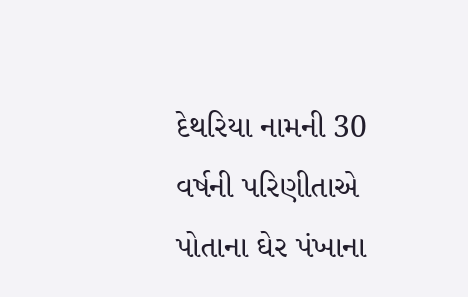દેથરિયા નામની 30 વર્ષની પરિણીતાએ પોતાના ઘેર પંખાના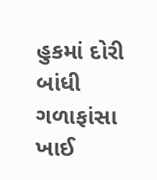હુકમાં દોરી બાંધી ગળાફાંસા ખાઈ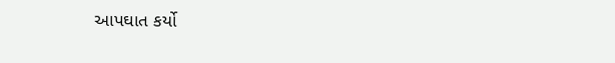આપઘાત કર્યો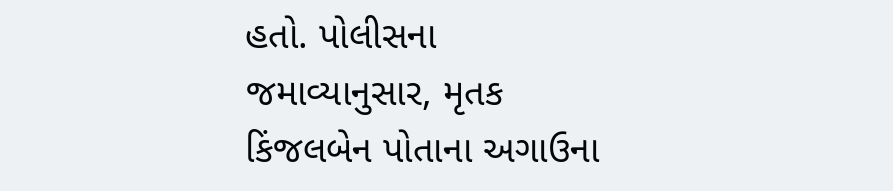હતો. પોલીસના જમાવ્યાનુસાર, મૃતક કિંજલબેન પોતાના અગાઉના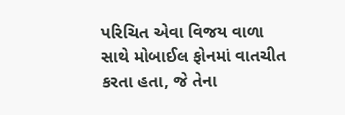પરિચિત એવા વિજય વાળા સાથે મોબાઈલ ફોનમાં વાતચીત કરતા હતા, જે તેના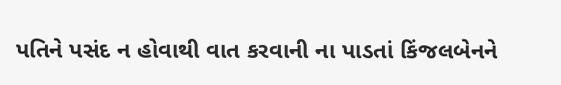પતિને પસંદ ન હોવાથી વાત કરવાની ના પાડતાં કિંજલબેનને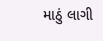માઠું લાગી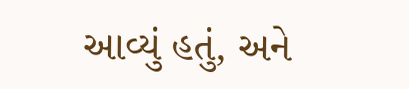આવ્યું હતું, અને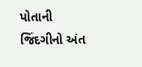પોતાની જિંદગીનો અંત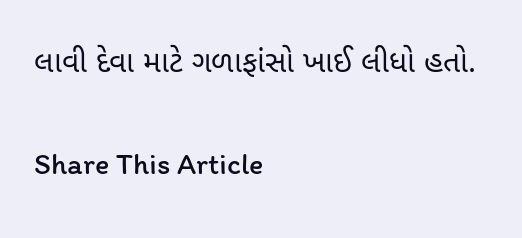લાવી દેવા માટે ગળાફાંસો ખાઈ લીધો હતો.

Share This Article